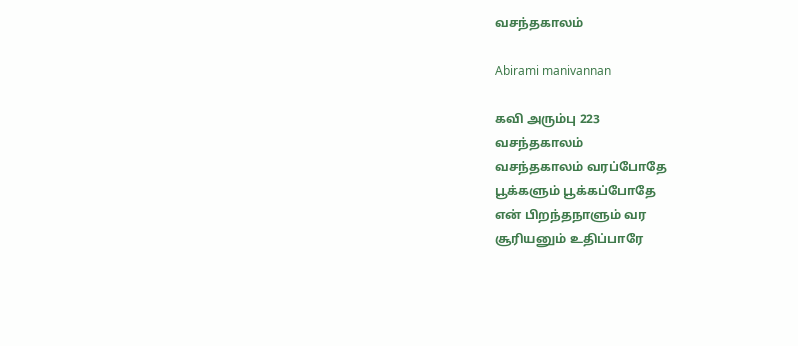வசந்தகாலம்

Abirami manivannan

கவி அரும்பு 223
வசந்தகாலம்
வசந்தகாலம் வரப்போதே
பூக்களும் பூக்கப்போதே
என் பிறந்தநாளும் வர
சூரியனும் உதிப்பாரே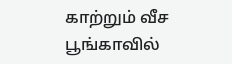காற்றும் வீச
பூங்காவில்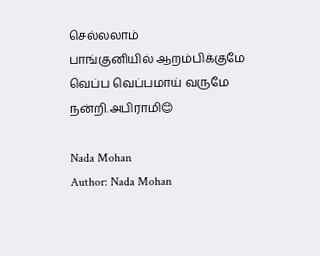செல்லலாம்
பாங்குனியில் ஆறம்பிக்குமே
வெப்ப வெப்பமாய் வருமே
நன்றி.அபிராமி😊

Nada Mohan
Author: Nada Mohan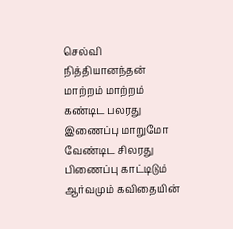செல்வி நித்தியானந்தன் மாற்றம் மாற்றம் கண்டிட பலரது இணைப்பு மாறுமோ வேண்டிட சிலரது பிணைப்பு காட்டிடும் ஆர்வமும் கவிதையின்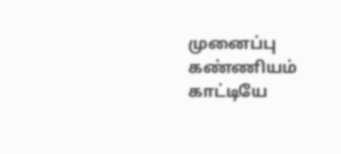முனைப்பு கண்ணியம் காட்டியே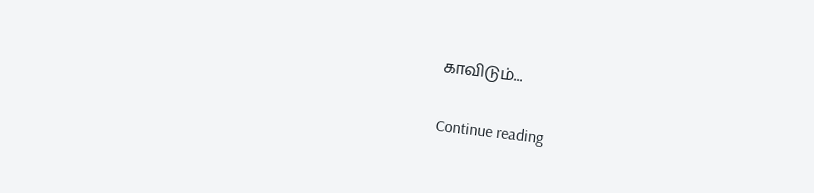காவிடும்...

Continue reading